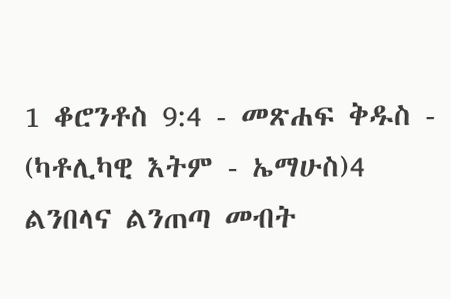1 ቆሮንቶስ 9:4 - መጽሐፍ ቅዱስ - (ካቶሊካዊ እትም - ኤማሁስ)4 ልንበላና ልንጠጣ መብት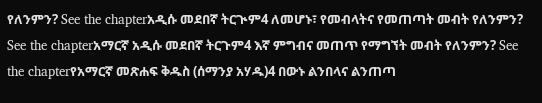የለንምን? See the chapterአዲሱ መደበኛ ትርጒም4 ለመሆኑ፣ የመብላትና የመጠጣት መብት የለንምን? See the chapterአማርኛ አዲሱ መደበኛ ትርጉም4 እኛ ምግብና መጠጥ የማግኘት መብት የለንምን? See the chapterየአማርኛ መጽሐፍ ቅዱስ (ሰማንያ አሃዱ)4 በውኑ ልንበላና ልንጠጣ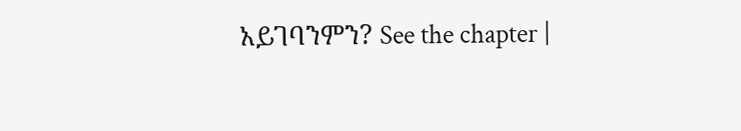አይገባንምን? See the chapter |